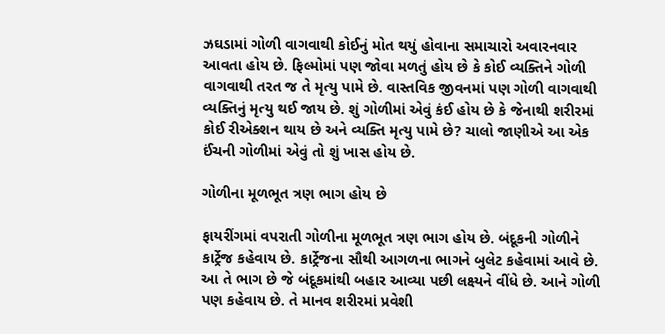ઝઘડામાં ગોળી વાગવાથી કોઈનું મોત થયું હોવાના સમાચારો અવારનવાર આવતા હોય છે. ફિલ્મોમાં પણ જોવા મળતું હોય છે કે કોઈ વ્યક્તિને ગોળી વાગવાથી તરત જ તે મૃત્યુ પામે છે. વાસ્તવિક જીવનમાં પણ ગોળી વાગવાથી વ્યક્તિનું મૃત્યુ થઈ જાય છે. શું ગોળીમાં એવું કંઈ હોય છે કે જેનાથી શરીરમાં કોઈ રીએક્શન થાય છે અને વ્યક્તિ મૃત્યુ પામે છે? ચાલો જાણીએ આ એક ઈંચની ગોળીમાં એવું તો શું ખાસ હોય છે.

ગોળીના મૂળભૂત ત્રણ ભાગ હોય છે

ફાયરીંગમાં વપરાતી ગોળીના મૂળભૂત ત્રણ ભાગ હોય છે. બંદૂકની ગોળીને કાર્ટ્રેજ કહેવાય છે. કાર્ટ્રેજના સૌથી આગળના ભાગને બુલેટ કહેવામાં આવે છે. આ તે ભાગ છે જે બંદૂકમાંથી બહાર આવ્યા પછી લક્ષ્યને વીંધે છે. આને ગોળી પણ કહેવાય છે. તે માનવ શરીરમાં પ્રવેશી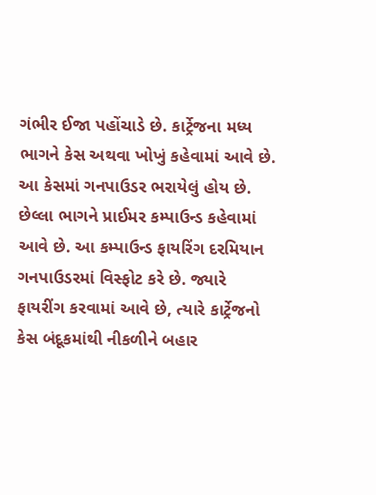ગંભીર ઈજા પહોંચાડે છે. કાર્ટ્રેજના મધ્ય ભાગને કેસ અથવા ખોખું કહેવામાં આવે છે. આ કેસમાં ગનપાઉડર ભરાયેલું હોય છે. છેલ્લા ભાગને પ્રાઈમર કમ્પાઉન્ડ કહેવામાં આવે છે. આ કમ્પાઉન્ડ ફાયરિંગ દરમિયાન ગનપાઉડરમાં વિસ્ફોટ કરે છે. જ્યારે ફાયરીંગ કરવામાં આવે છે, ત્યારે કાર્ટ્રેજનો કેસ બંદૂકમાંથી નીકળીને બહાર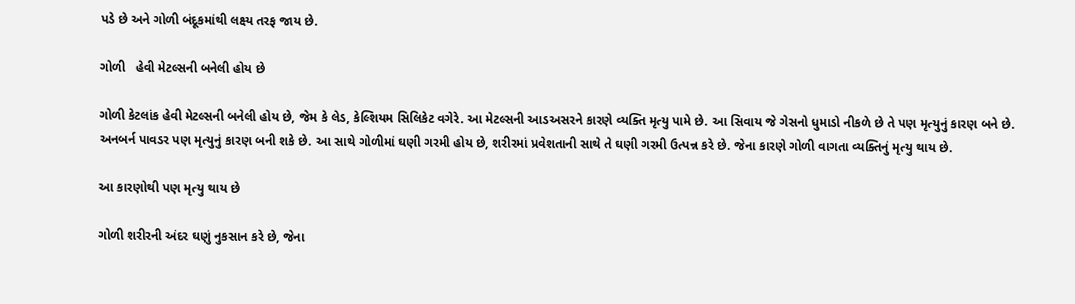પડે છે અને ગોળી બંદૂકમાંથી લક્ષ્ય તરફ જાય છે.

ગોળી   હેવી મેટલ્સની બનેલી હોય છે

ગોળી કેટલાંક હેવી મેટલ્સની બનેલી હોય છે, જેમ કે લેડ, કેલ્શિયમ સિલિકેટ વગેરે. આ મેટલ્સની આડઅસરને કારણે વ્યક્તિ મૃત્યુ પામે છે. આ સિવાય જે ગેસનો ધુમાડો નીકળે છે તે પણ મૃત્યુનું કારણ બને છે. અનબર્ન પાવડર પણ મૃત્યુનું કારણ બની શકે છે. આ સાથે ગોળીમાં ઘણી ગરમી હોય છે, શરીરમાં પ્રવેશતાની સાથે તે ઘણી ગરમી ઉત્પન્ન કરે છે. જેના કારણે ગોળી વાગતા વ્યક્તિનું મૃત્યુ થાય છે.

આ કારણોથી પણ મૃત્યુ થાય છે

ગોળી શરીરની અંદર ઘણું નુકસાન કરે છે, જેના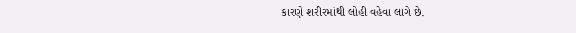કારણે શરીરમાંથી લોહી વહેવા લાગે છે.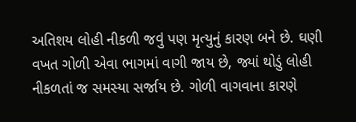અતિશય લોહી નીકળી જવું પણ મૃત્યુનું કારણ બને છે. ઘણી વખત ગોળી એવા ભાગમાં વાગી જાય છે, જ્યાં થોડું લોહી નીકળતાં જ સમસ્યા સર્જાય છે. ગોળી વાગવાના કારણે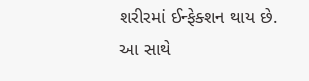શરીરમાં ઈન્ફેક્શન થાય છે. આ સાથે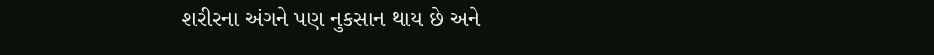શરીરના અંગને પણ નુકસાન થાય છે અને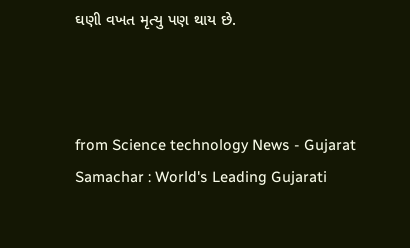ઘણી વખત મૃત્યુ પણ થાય છે.



from Science technology News - Gujarat Samachar : World's Leading Gujarati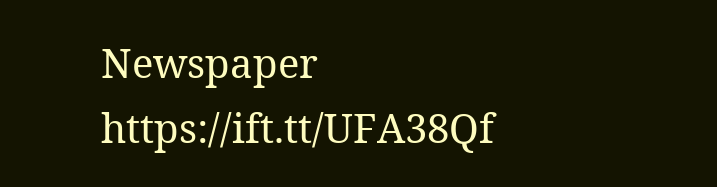Newspaper https://ift.tt/UFA38Qf